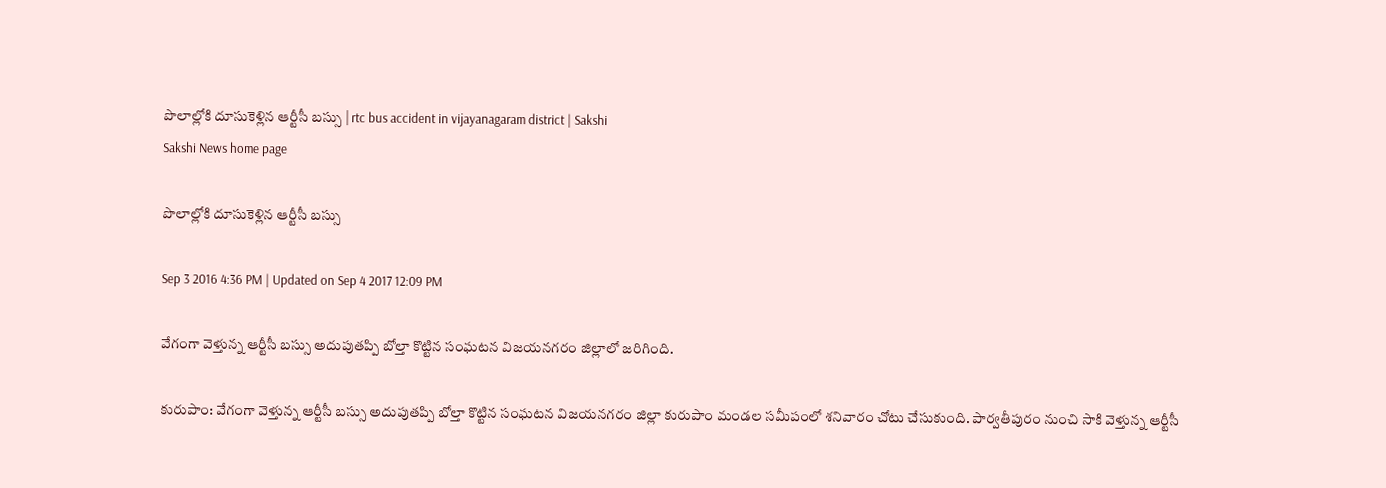పొలాల్లోకి దూసుకెళ్లిన ఆర్టీసీ బస్సు | rtc bus accident in vijayanagaram district | Sakshi
Sakshi News home page

పొలాల్లోకి దూసుకెళ్లిన ఆర్టీసీ బస్సు

Sep 3 2016 4:36 PM | Updated on Sep 4 2017 12:09 PM

వేగంగా వెళ్తున్న ఆర్టీసీ బస్సు అదుపుతప్పి బోల్తా కొట్టిన సంఘటన విజయనగరం జిల్లాలో జరిగింది.

కురుపాం: వేగంగా వెళ్తున్న ఆర్టీసీ బస్సు అదుపుతప్పి బోల్తా కొట్టిన సంఘటన విజయనగరం జిల్లా కురుపాం మండల సమీపంలో శనివారం చోటు చేసుకుంది. పార్వతీపురం నుంచి సాకి వెళ్తున్న ఆర్టీసీ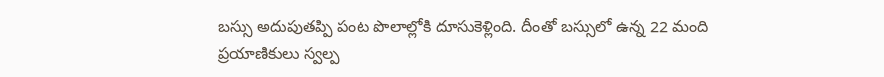బస్సు అదుపుతప్పి పంట పొలాల్లోకి దూసుకెళ్లింది. దీంతో బస్సులో ఉన్న 22 మంది ప్రయాణికులు స్వల్ప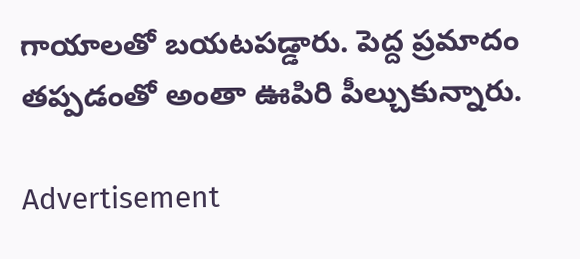గాయాలతో బయటపడ్డారు. పెద్ద ప్రమాదం తప్పడంతో అంతా ఊపిరి పీల్చుకున్నారు.

Advertisement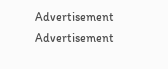Advertisement
Advertisement